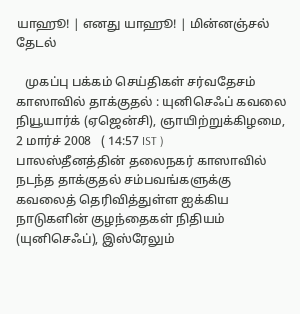யாஹூ! | எனது யாஹூ! | மின்னஞ்சல்
தேடல்

   முகப்பு பக்கம் செய்திகள் சர்வதேசம்
காஸாவில் தாக்குதல் : யுனிசெஃப் கவலை
நியூயார்க் (ஏஜென்சி), ஞாயிற்றுக்கிழமை, 2 மார்ச் 2008   ( 14:57 IST )
பாலஸ்தீனத்தின் தலைநகர் காஸாவில் நடந்த தாக்குதல் சம்பவங்களுக்கு கவலைத் தெரிவித்துள்ள ஐக்கிய நாடுகளின் குழந்தைகள் நிதியம் (யுனிசெஃப்), இஸ்ரேலும்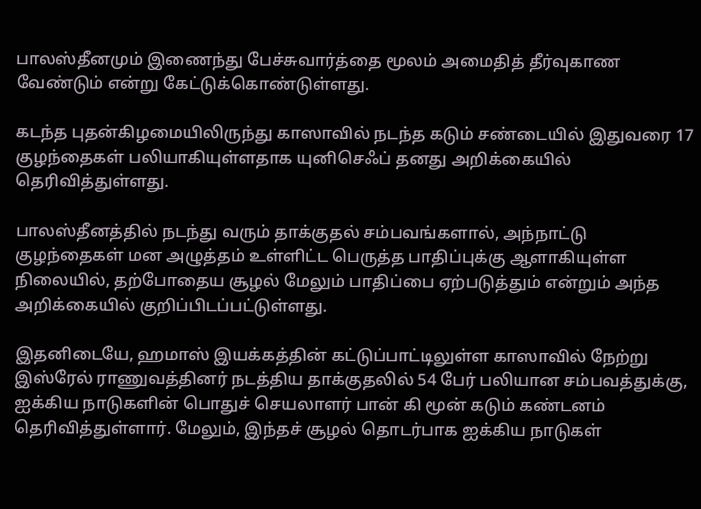பாலஸ்தீனமும் இணைந்து பேச்சுவார்த்தை மூலம் அமைதித் தீர்வுகாண வேண்டும் என்று கேட்டுக்கொண்டுள்ளது.

கடந்த புதன்கிழமையிலிருந்து காஸாவில் நடந்த கடும் சண்டையில் இதுவரை 17 குழந்தைகள் பலியாகியுள்ளதாக யுனிசெஃப் தனது அறிக்கையில் தெரிவித்துள்ளது.

பாலஸ்தீனத்தில் நடந்து வரும் தாக்குதல் சம்பவங்களால், அந்நாட்டு குழந்தைகள் மன அழுத்தம் உள்ளிட்ட பெருத்த பாதிப்புக்கு ஆளாகியுள்ள நிலையில், தற்போதைய சூழல் மேலும் பாதிப்பை ஏற்படுத்தும் என்றும் அந்த அறிக்கையில் குறிப்பிடப்பட்டுள்ளது.

இதனிடையே, ஹமாஸ் இயக்கத்தின் கட்டுப்பாட்டிலுள்ள காஸாவில் நேற்று இஸ்ரேல் ராணுவத்தினர் நடத்திய தாக்குதலில் 54 பேர் பலியான சம்பவத்துக்கு, ஐக்கிய நாடுகளின் பொதுச் செயலாளர் பான் கி மூன் கடும் கண்டனம் தெரிவித்துள்ளார். மேலும், இந்தச் சூழல் தொடர்பாக ஐக்கிய நாடுகள்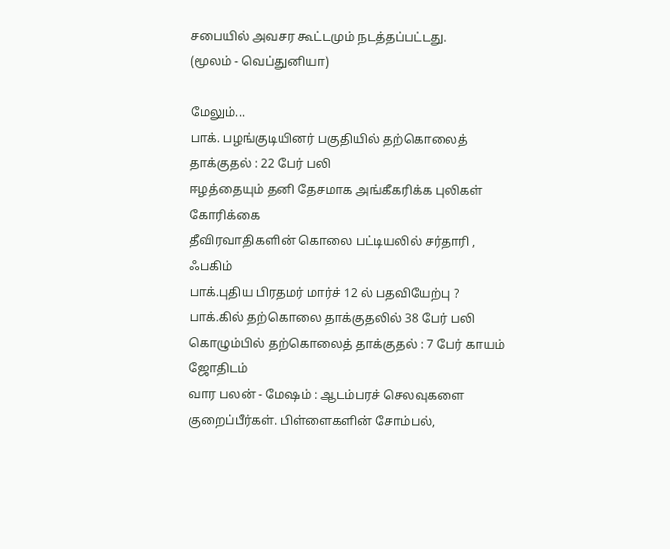சபையில் அவசர கூட்டமும் நடத்தப்பட்டது.
(மூலம் - வெப்துனியா)

மேலும்...
பாக். பழங்குடியினர் பகுதியில் தற்கொலைத் தாக்குதல் : 22 பேர் பலி
ஈழத்தையும் தனி தேசமாக அங்கீகரிக்க புலிகள் கோரிக்கை
தீவிரவாதிகளின் கொலை பட்டியலில் சர்தாரி , ஃபகிம்
பாக்.புதிய பிரதமர் மார்ச் 12 ல் பதவியேற்பு ?
பாக்.கில் தற்கொலை தாக்குதலில் 38 பேர் பலி
கொழும்பில் தற்கொலைத் தாக்குதல் : 7 பேர் காயம்
ஜோதிடம்
வார பலன் - மேஷம் : ஆடம்பரச் செலவுகளை குறைப்பீர்கள். பிள்ளைகளின் சோம்பல்,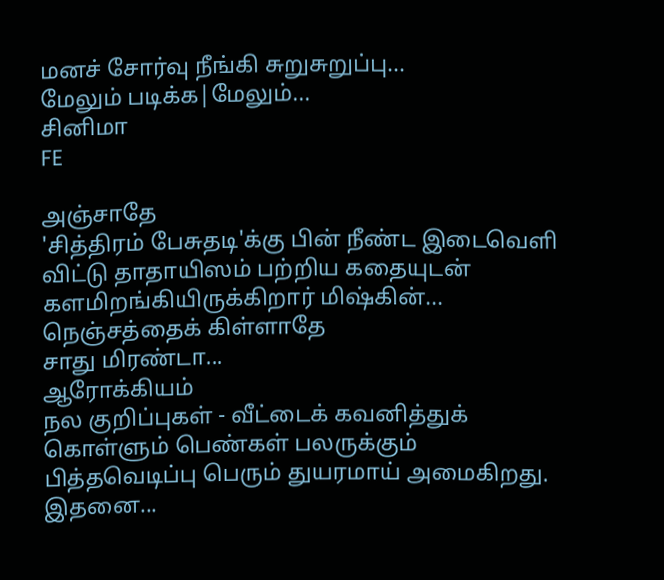மனச் சோர்வு நீங்கி சுறுசுறுப்பு...
மேலும் படிக்க|மேலும்...
சினிமா
FE

அ‌ஞ்சாதே
'சித்திரம் பேசுதடி'க்கு பின் நீண்ட இடைவெளி விட்டு தாதாயிஸம் பற்றிய கதையுடன் களமிறங்கியிருக்கிறார் மிஷ்கின்...
நெஞ்சத்தைக் கிள்ளாதே
சாது மிரண்டா...
ஆரோக்கியம்
நல குறிப்புகள் - வீட்டைக் கவனித்துக் கொள்ளும் பெண்கள் பலருக்கும் பித்தவெடிப்பு பெரும் துயரமாய் அமைகிறது. இதனை...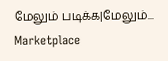மேலும் படிக்க|மேலும்...
Marketplace